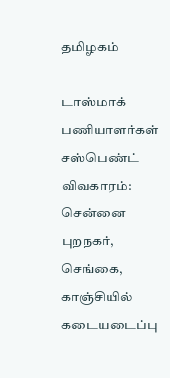தமிழகம்

டாஸ்மாக் பணியாளர்கள் சஸ்பெண்ட் விவகாரம்: சென்னை புறநகர், செங்கை, காஞ்சியில் கடையடைப்பு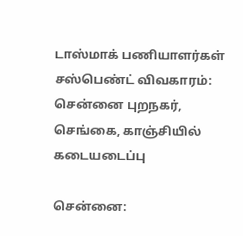டாஸ்மாக் பணியாளர்கள் சஸ்பெண்ட் விவகாரம்: சென்னை புறநகர், செங்கை, காஞ்சியில் கடையடைப்பு

சென்னை: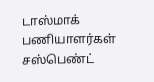டாஸ்மாக் பணியாளர்கள் சஸ்பெண்ட்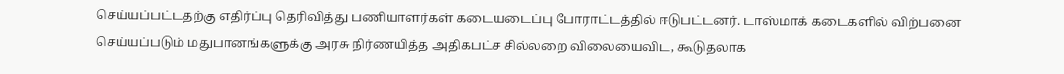செய்யப்பட்டதற்கு எதிர்ப்பு தெரிவித்து பணியாளர்கள் கடையடைப்பு போராட்டத்தில் ஈடுபட்டனர். டாஸ்மாக் கடைகளில் விற்பனை செய்யப்படும் மதுபானங்களுக்கு அரசு நிர்ணயித்த அதிகபட்ச சில்லறை விலையைவிட, கூடுதலாக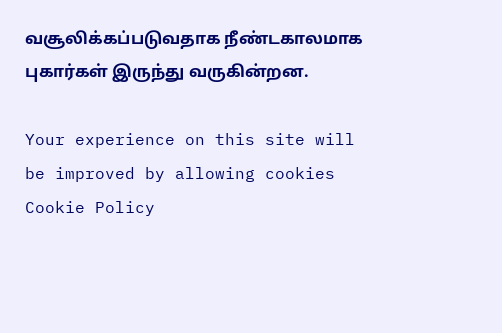வசூலிக்கப்படுவதாக நீண்டகாலமாக புகார்கள் இருந்து வருகின்றன.

Your experience on this site will be improved by allowing cookies Cookie Policy